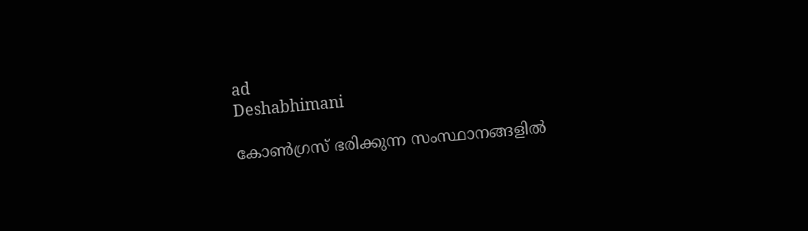ad
Deshabhimani

കോൺഗ്രസ്‌ ഭരിക്കുന്ന സംസ്ഥാനങ്ങളിൽ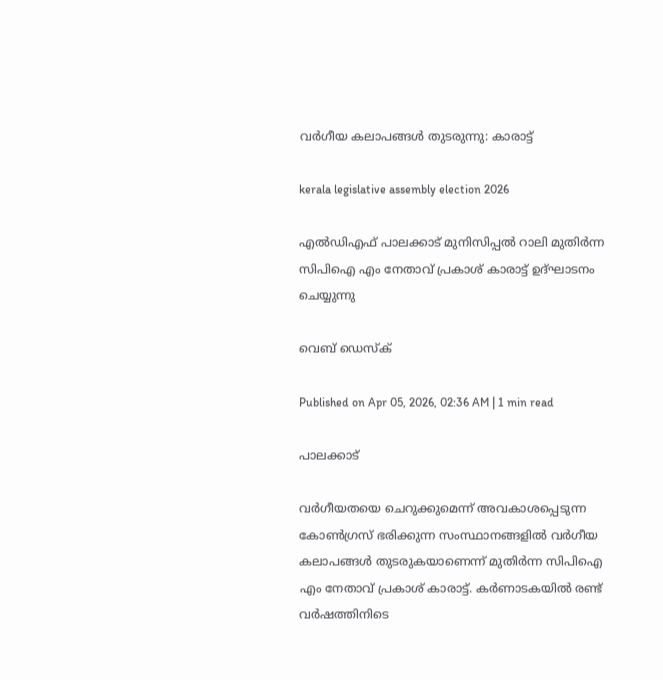വർഗീയ കലാപങ്ങൾ തുടരുന്നു: കാരാട്ട്

kerala legislative assembly election 2026

എൽഡിഎഫ് പാലക്കാട് മുനിസിപ്പൽ റാലി മുതിർന്ന സിപിഐ എം നേതാവ് പ്രകാശ് കാരാട്ട് ഉദ്‌ഘാടനം ചെയ്യുന്നു

വെബ് ഡെസ്ക്

Published on Apr 05, 2026, 02:36 AM | 1 min read

പാലക്കാട്

വർഗീയതയെ ചെറുക്കുമെന്ന് അവകാശപ്പെടുന്ന കോൺഗ്രസ് ഭരിക്കുന്ന സംസ്ഥാനങ്ങളിൽ വർഗീയ കലാപങ്ങൾ തുടരുകയാണെന്ന്‌ മുതിർന്ന സിപിഐ എം നേതാവ്‌ പ്രകാശ്‌ കാരാട്ട്‌. കർണാടകയിൽ രണ്ട്‌ വർഷത്തിനിടെ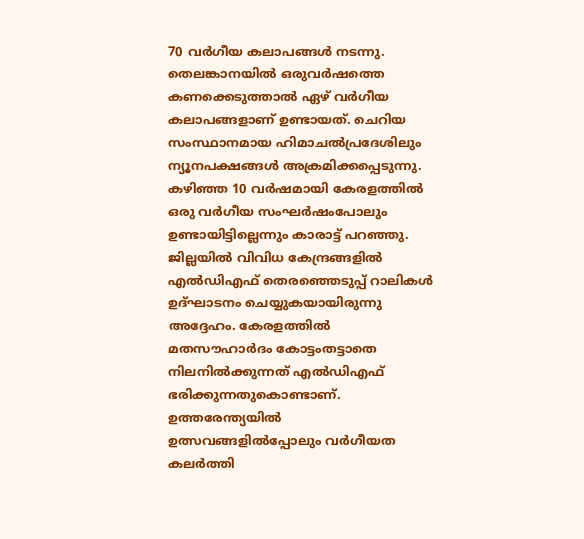70 വർഗീയ കലാപങ്ങൾ നടന്നു. തെലങ്കാനയിൽ ഒരുവർഷത്തെ കണക്കെടുത്താൽ ഏഴ്‌ വർഗീയ കലാപങ്ങളാണ് ഉണ്ടായത്. ചെറിയ സംസ്ഥാനമായ ഹിമാചൽപ്രദേശിലും ന്യൂനപക്ഷങ്ങൾ അക്രമിക്കപ്പെടുന്നു. കഴിഞ്ഞ 10 വർഷമായി കേരളത്തിൽ ഒരു വർഗീയ സംഘർഷംപോലും ഉണ്ടായിട്ടില്ലെന്നും കാരാട്ട്‌ പറഞ്ഞു. ജില്ലയിൽ വിവിധ കേന്ദ്രങ്ങളിൽ എൽഡിഎഫ്‌ തെരഞ്ഞെടുപ്പ്‌ റാലികൾ ഉദ്ഘാടനം ചെയ്യുകയായിരുന്നു അദ്ദേഹം. കേരളത്തിൽ മതസൗഹാർദം കോട്ടംതട്ടാതെ നിലനിൽക്കുന്നത്‌ എൽഡിഎഫ് ഭരിക്കുന്നതുകൊണ്ടാണ്‌. ഉത്തരേന്ത്യയിൽ ഉത്സവങ്ങളിൽപ്പോലും വർഗീയത കലർത്തി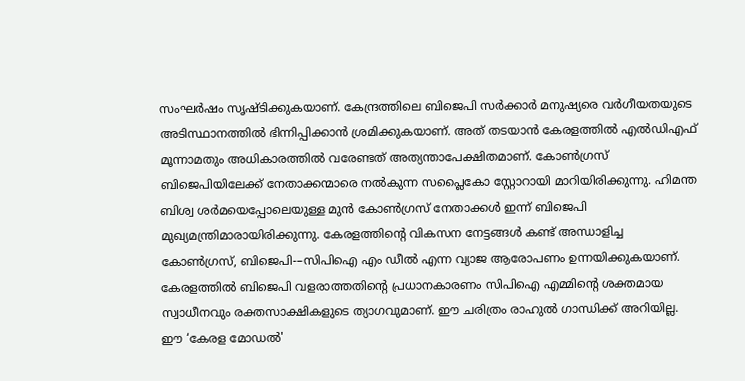സംഘർഷം സൃഷ്ടിക്കുകയാണ്‌. കേന്ദ്രത്തിലെ ബിജെപി സർക്കാർ മനുഷ്യരെ വർഗീയതയുടെ അടിസ്ഥാനത്തിൽ ഭിന്നിപ്പിക്കാൻ ശ്രമിക്കുകയാണ്‌. അത്‌ തടയാൻ കേരളത്തിൽ എൽഡിഎഫ്‌ മൂന്നാമതും അധികാരത്തിൽ വരേണ്ടത് അത്യന്താപേക്ഷിതമാണ്. കോൺഗ്രസ് ബിജെപിയിലേക്ക് നേതാക്കന്മാരെ നൽകുന്ന സപ്ലൈകോ സ്റ്റോറായി മാറിയിരിക്കുന്നു. ഹിമന്ത ബിശ്വ ശർമയെപ്പോലെയുള്ള മുൻ കോൺഗ്രസ് നേതാക്കൾ ഇന്ന് ബിജെപി മുഖ്യമന്ത്രിമാരായിരിക്കുന്നു. കേരളത്തിന്റെ വികസന നേട്ടങ്ങൾ കണ്ട് അന്ധാളിച്ച കോൺഗ്രസ്, ബിജെപി-–സിപിഐ എം ഡീൽ എന്ന വ്യാജ ആരോപണം ഉന്നയിക്കുകയാണ്. കേരളത്തിൽ ബിജെപി വളരാത്തതിന്റെ പ്രധാനകാരണം സിപിഐ എമ്മിന്റെ ശക്തമായ സ്വാധീനവും രക്തസാക്ഷികളുടെ ത്യാഗവുമാണ്. ഈ ചരിത്രം രാഹുൽ ഗാന്ധിക്ക് അറിയില്ല. ഈ ‘കേരള മോഡൽ'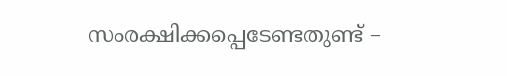സംരക്ഷിക്കപ്പെടേണ്ടതുണ്ട് –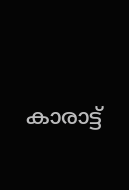കാരാട്ട്‌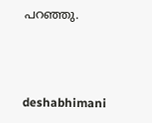പറഞ്ഞു.



deshabhimani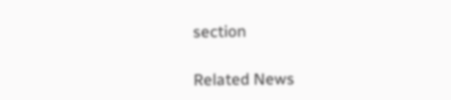section

Related News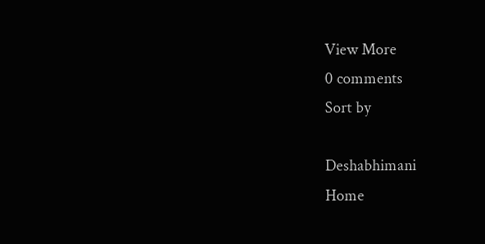View More
0 comments
Sort by

Deshabhimani
Home